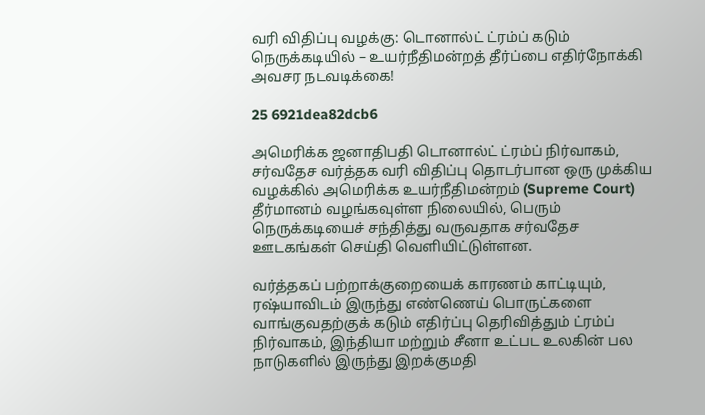வரி விதிப்பு வழக்கு: டொனால்ட் ட்ரம்ப் கடும் நெருக்கடியில் – உயர்நீதிமன்றத் தீர்ப்பை எதிர்நோக்கி அவசர நடவடிக்கை!

25 6921dea82dcb6

அமெரிக்க ஜனாதிபதி டொனால்ட் ட்ரம்ப் நிர்வாகம், சர்வதேச வர்த்தக வரி விதிப்பு தொடர்பான ஒரு முக்கிய வழக்கில் அமெரிக்க உயர்நீதிமன்றம் (Supreme Court) தீர்மானம் வழங்கவுள்ள நிலையில், பெரும் நெருக்கடியைச் சந்தித்து வருவதாக சர்வதேச ஊடகங்கள் செய்தி வெளியிட்டுள்ளன.

வர்த்தகப் பற்றாக்குறையைக் காரணம் காட்டியும், ரஷ்யாவிடம் இருந்து எண்ணெய் பொருட்களை வாங்குவதற்குக் கடும் எதிர்ப்பு தெரிவித்தும் ட்ரம்ப் நிர்வாகம், இந்தியா மற்றும் சீனா உட்பட உலகின் பல நாடுகளில் இருந்து இறக்குமதி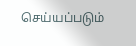செய்யப்படும்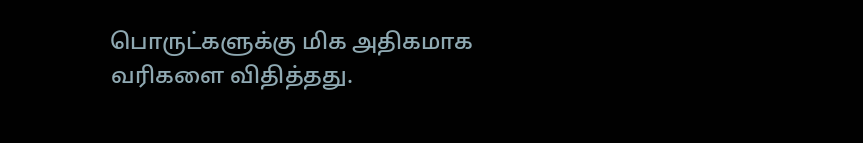பொருட்களுக்கு மிக அதிகமாக வரிகளை விதித்தது.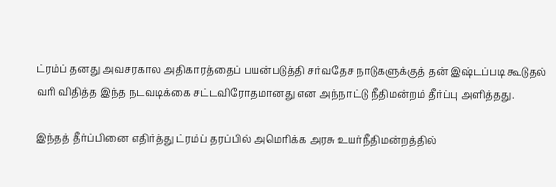ட்ரம்ப் தனது அவசரகால அதிகாரத்தைப் பயன்படுத்தி சர்வதேச நாடுகளுக்குத் தன் இஷ்டப்படி கூடுதல் வரி விதித்த இந்த நடவடிக்கை சட்டவிரோதமானது என அந்நாட்டு நீதிமன்றம் தீர்ப்பு அளித்தது.

இந்தத் தீர்ப்பினை எதிர்த்து ட்ரம்ப் தரப்பில் அமெரிக்க அரசு உயர்நீதிமன்றத்தில்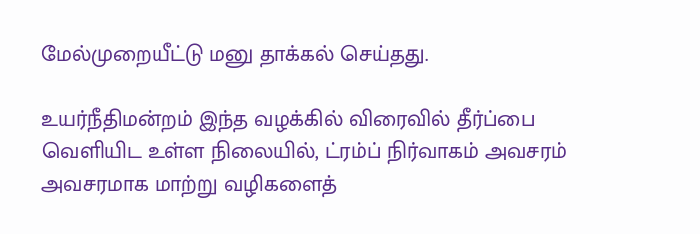மேல்முறையீட்டு மனு தாக்கல் செய்தது.

உயர்நீதிமன்றம் இந்த வழக்கில் விரைவில் தீர்ப்பை வெளியிட உள்ள நிலையில், ட்ரம்ப் நிர்வாகம் அவசரம் அவசரமாக மாற்று வழிகளைத்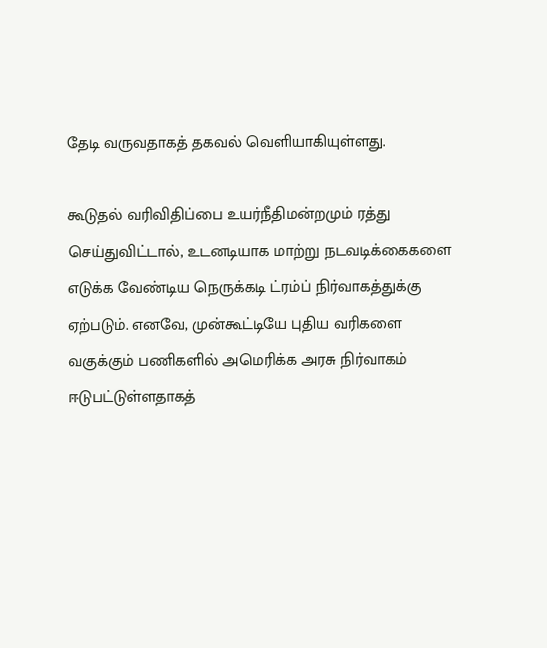தேடி வருவதாகத் தகவல் வெளியாகியுள்ளது.

கூடுதல் வரிவிதிப்பை உயர்நீதிமன்றமும் ரத்து செய்துவிட்டால், உடனடியாக மாற்று நடவடிக்கைகளை எடுக்க வேண்டிய நெருக்கடி ட்ரம்ப் நிர்வாகத்துக்கு ஏற்படும். எனவே, முன்கூட்டியே புதிய வரிகளை வகுக்கும் பணிகளில் அமெரிக்க அரசு நிர்வாகம் ஈடுபட்டுள்ளதாகத்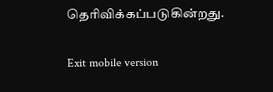தெரிவிக்கப்படுகின்றது.

Exit mobile version